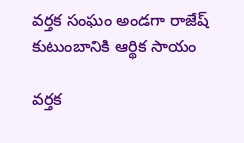వర్తక సంఘం అండగా రాజేష్ కుటుంబానికి ఆర్థిక సాయం

వర్తక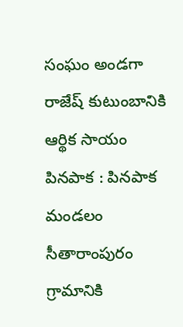సంఘం అండగా రాజేష్ కుటుంబానికి ఆర్థిక సాయం
పినపాక : పినపాక మండలం సీతారాంపురం గ్రామానికి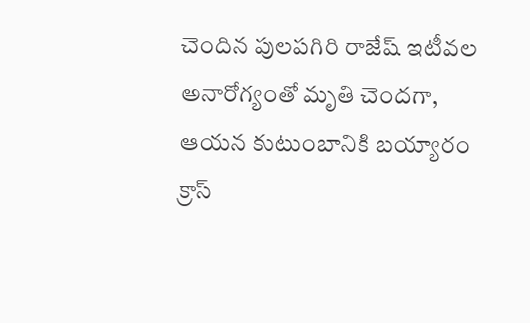చెందిన పులపగిరి రాజేష్ ఇటీవల అనారోగ్యంతో మృతి చెందగా, ఆయన కుటుంబానికి బయ్యారం క్రాస్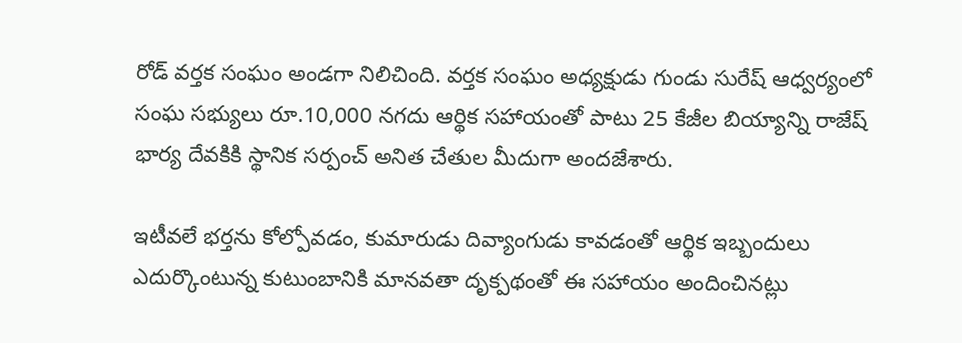రోడ్ వర్తక సంఘం అండగా నిలిచింది. వర్తక సంఘం అధ్యక్షుడు గుండు సురేష్ ఆధ్వర్యంలో సంఘ సభ్యులు రూ.10,000 నగదు ఆర్థిక సహాయంతో పాటు 25 కేజీల బియ్యాన్ని రాజేష్ భార్య దేవకికి స్థానిక సర్పంచ్ అనిత చేతుల మీదుగా అందజేశారు.

ఇటీవలే భర్తను కోల్పోవడం, కుమారుడు దివ్యాంగుడు కావడంతో ఆర్థిక ఇబ్బందులు ఎదుర్కొంటున్న కుటుంబానికి మానవతా దృక్పథంతో ఈ సహాయం అందించినట్లు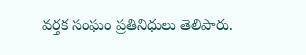వర్తక సంఘం ప్రతినిధులు తెలిపారు.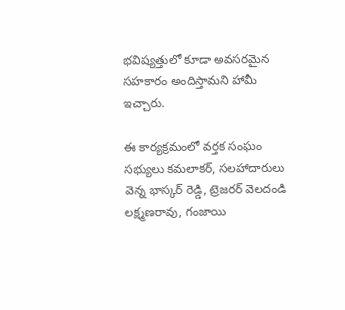భవిష్యత్తులో కూడా అవసరమైన సహకారం అందిస్తామని హామీ ఇచ్చారు.

ఈ కార్యక్రమంలో వర్తక సంఘం సభ్యులు కమలాకర్, సలహాదారులు వెన్న భాస్కర్ రెడ్డి, ట్రెజరర్ వెలదండి లక్ష్మణరావు, గంజాయి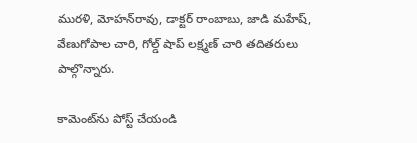మురళి, మోహన్‌రావు, డాక్టర్ రాంబాబు, జాడి మహేష్, వేణుగోపాల చారి, గోల్డ్ షాప్ లక్ష్మణ్ చారి తదితరులు పాల్గొన్నారు.

కామెంట్‌ను పోస్ట్ చేయండి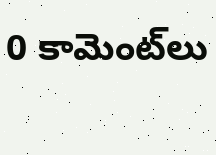0 కామెంట్‌లు